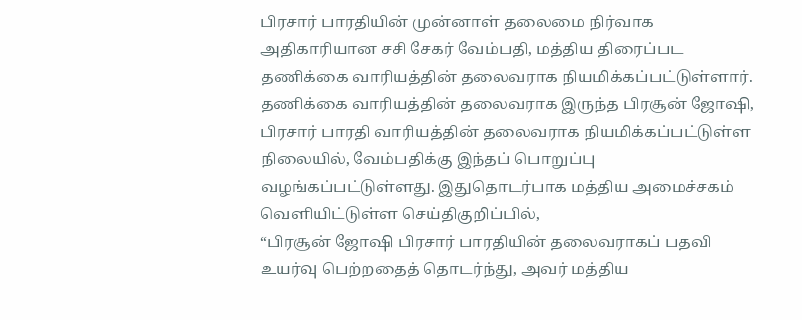பிரசார் பாரதியின் முன்னாள் தலைமை நிர்வாக அதிகாரியான சசி சேகர் வேம்பதி, மத்திய திரைப்பட தணிக்கை வாரியத்தின் தலைவராக நியமிக்கப்பட்டுள்ளார்.
தணிக்கை வாரியத்தின் தலைவராக இருந்த பிரசூன் ஜோஷி, பிரசார் பாரதி வாரியத்தின் தலைவராக நியமிக்கப்பட்டுள்ள நிலையில், வேம்பதிக்கு இந்தப் பொறுப்பு வழங்கப்பட்டுள்ளது. இதுதொடர்பாக மத்திய அமைச்சகம் வெளியிட்டுள்ள செய்திகுறிப்பில்,
“பிரசூன் ஜோஷி பிரசார் பாரதியின் தலைவராகப் பதவி உயர்வு பெற்றதைத் தொடர்ந்து, அவர் மத்திய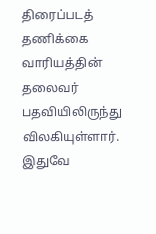திரைப்படத் தணிக்கை வாரியத்தின் தலைவர் பதவியிலிருந்து விலகியுள்ளார். இதுவே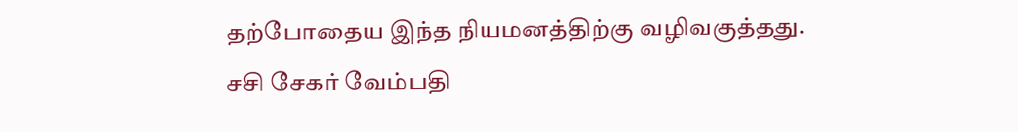தற்போதைய இந்த நியமனத்திற்கு வழிவகுத்தது.
சசி சேகர் வேம்பதி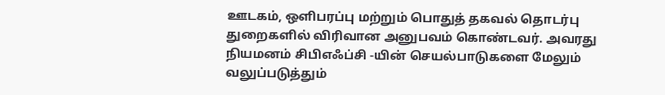ஊடகம், ஒளிபரப்பு மற்றும் பொதுத் தகவல் தொடர்பு துறைகளில் விரிவான அனுபவம் கொண்டவர். அவரது நியமனம் சிபிஎஃப்சி -யின் செயல்பாடுகளை மேலும் வலுப்படுத்தும்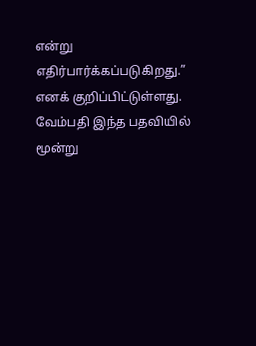என்று எதிர்பார்க்கப்படுகிறது.” எனக் குறிப்பிட்டுள்ளது.
வேம்பதி இந்த பதவியில் மூன்று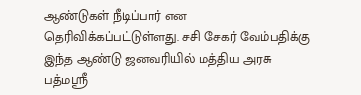ஆண்டுகள் நீடிப்பார் என தெரிவிக்கப்பட்டுள்ளது. சசி சேகர் வேம்பதிக்கு இந்த ஆண்டு ஜனவரியில் மத்திய அரசு பத்மஸ்ரீ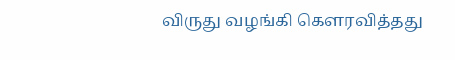விருது வழங்கி கௌரவித்தது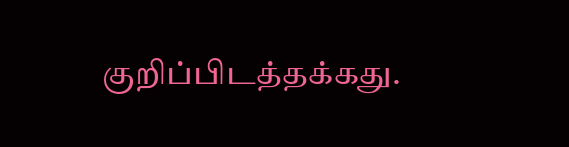குறிப்பிடத்தக்கது.